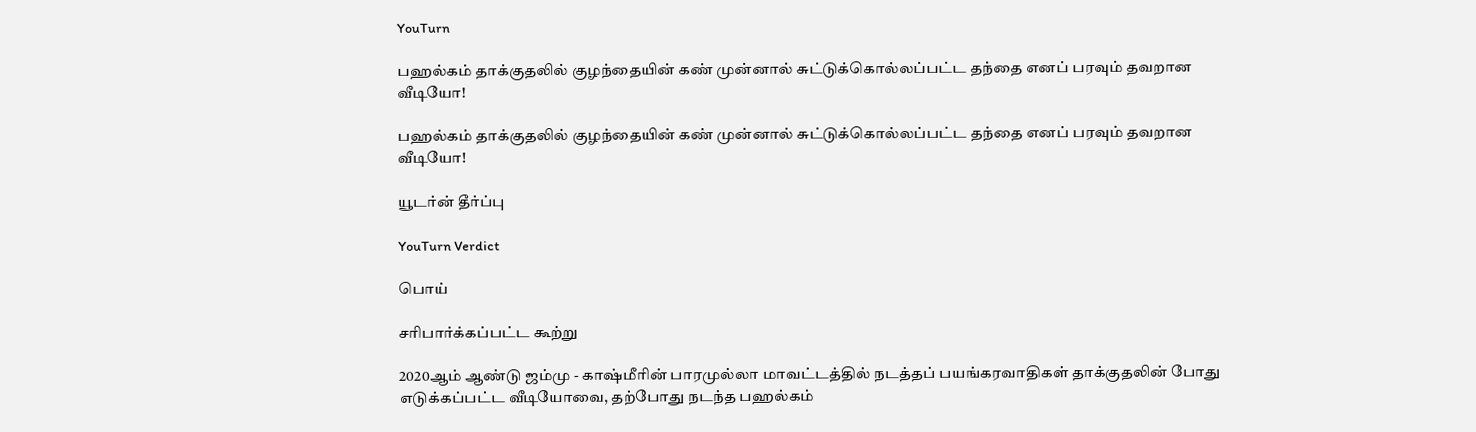YouTurn

பஹல்கம் தாக்குதலில் குழந்தையின் கண் முன்னால் சுட்டுக்கொல்லப்பட்ட தந்தை எனப் பரவும் தவறான வீடியோ!

பஹல்கம் தாக்குதலில் குழந்தையின் கண் முன்னால் சுட்டுக்கொல்லப்பட்ட தந்தை எனப் பரவும் தவறான வீடியோ!

யூடர்ன் தீர்ப்பு

YouTurn Verdict

பொய்

சரிபார்க்கப்பட்ட கூற்று

2020ஆம் ஆண்டு ஜம்மு - காஷ்மீரின் பாரமுல்லா மாவட்டத்தில் நடத்தப் பயங்கரவாதிகள் தாக்குதலின் போது எடுக்கப்பட்ட வீடியோவை, தற்போது நடந்த பஹல்கம்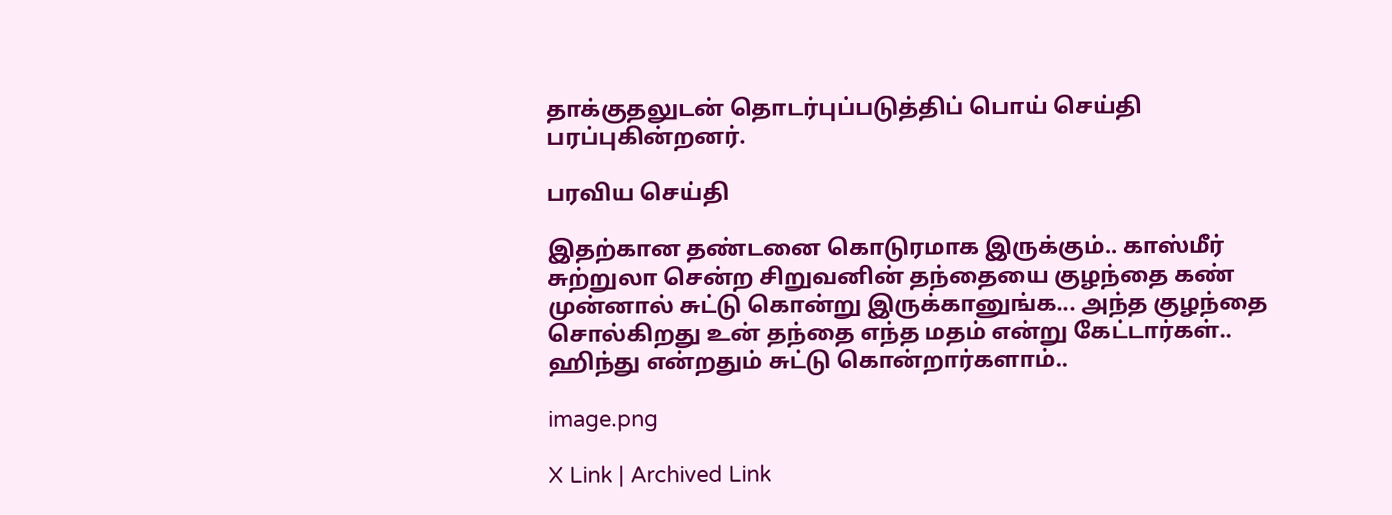தாக்குதலுடன் தொடர்புப்படுத்திப் பொய் செய்தி பரப்புகின்றனர்.

பரவிய செய்தி

இதற்கான தண்டனை கொடுரமாக இருக்கும்.. காஸ்மீர் சுற்றுலா சென்ற சிறுவனின் தந்தையை குழந்தை கண் முன்னால் சுட்டு கொன்று இருக்கானுங்க... அந்த குழந்தை சொல்கிறது உன் தந்தை எந்த மதம் என்று கேட்டார்கள்..  ஹிந்து என்றதும் சுட்டு கொன்றார்களாம்..

image.png

X Link | Archived Link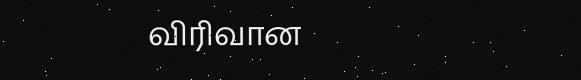விரிவான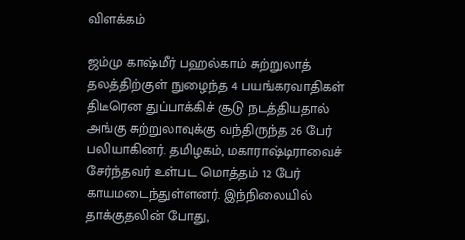விளக்கம்

ஜம்மு காஷ்மீர் பஹல்காம் சுற்றுலாத் தலத்திற்குள் நுழைந்த 4 பயங்கரவாதிகள் திடீரென துப்பாக்கிச் சூடு நடத்தியதால் அங்கு சுற்றுலாவுக்கு வந்திருந்த 26 பேர் பலியாகினர். தமிழகம், மகாராஷ்டிராவைச் சேர்ந்தவர் உள்பட மொத்தம் 12 பேர் காயமடைந்துள்ளனர். இந்நிலையில் தாக்குதலின் போது,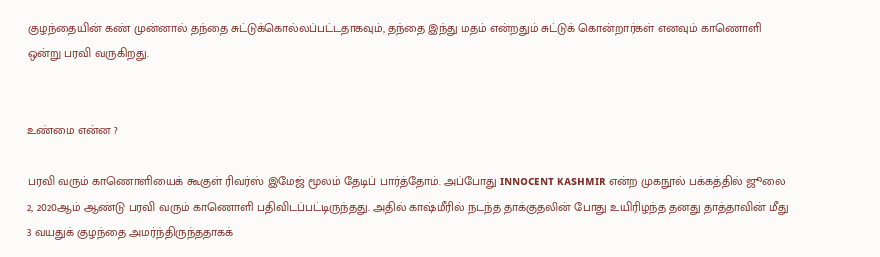குழந்தையின் கண் முன்னால் தந்தை சுட்டுக்கொல்லப்பட்டதாகவும், தந்தை இந்து மதம் என்றதும் சுட்டுக் கொன்றார்கள் எனவும் காணொளி ஒன்று பரவி வருகிறது.


உண்மை என்ன ?

பரவி வரும் காணொளியைக் கூகுள் ரிவர்ஸ் இமேஜ் மூலம் தேடிப் பார்த்தோம். அப்போது ɪɴɴᴏᴄᴇɴᴛ ᴋᴀsʜᴍɪʀ என்ற முகநூல் பக்கத்தில் ஜூலை 2, 2020ஆம் ஆண்டு பரவி வரும் காணொளி பதிவிடப்பட்டிருந்தது. அதில் காஷ்மீரில் நடந்த தாக்குதலின் போது உயிரிழந்த தனது தாத்தாவின் மீது 3 வயதுக் குழந்தை அமர்ந்திருந்ததாகக்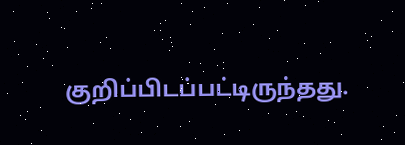குறிப்பிடப்பட்டிருந்தது.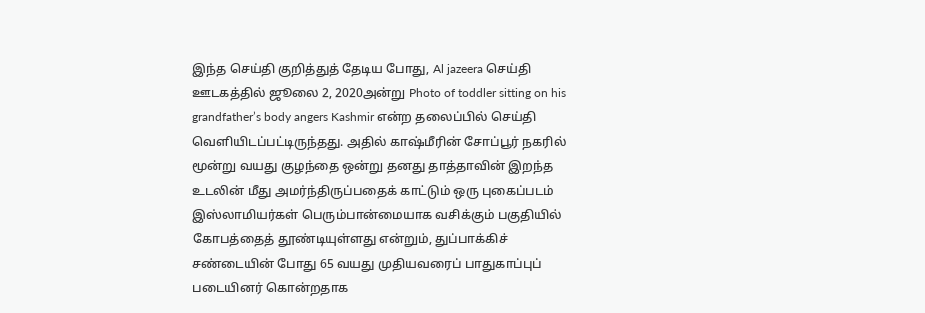இந்த செய்தி குறித்துத் தேடிய போது, Al jazeera செய்தி ஊடகத்தில் ஜூலை 2, 2020அன்று Photo of toddler sitting on his grandfather’s body angers Kashmir என்ற தலைப்பில் செய்தி வெளியிடப்பட்டிருந்தது. அதில் காஷ்மீரின் சோப்பூர் நகரில் மூன்று வயது குழந்தை ஒன்று தனது தாத்தாவின் இறந்த உடலின் மீது அமர்ந்திருப்பதைக் காட்டும் ஒரு புகைப்படம் இஸ்லாமியர்கள் பெரும்பான்மையாக வசிக்கும் பகுதியில் கோபத்தைத் தூண்டியுள்ளது என்றும், துப்பாக்கிச் சண்டையின் போது 65 வயது முதியவரைப் பாதுகாப்புப் படையினர் கொன்றதாக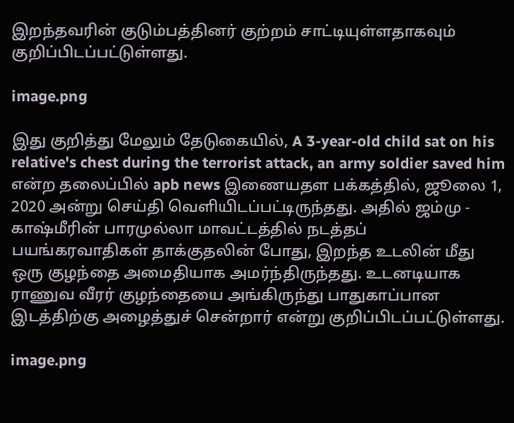இறந்தவரின் குடும்பத்தினர் குற்றம் சாட்டியுள்ளதாகவும் குறிப்பிடப்பட்டுள்ளது.

image.png

இது குறித்து மேலும் தேடுகையில், A 3-year-old child sat on his relative's chest during the terrorist attack, an army soldier saved him என்ற தலைப்பில் apb news இணையதள பக்கத்தில், ஜூலை 1, 2020 அன்று செய்தி வெளியிடப்பட்டிருந்தது. அதில் ஜம்மு - காஷ்மீரின் பாரமுல்லா மாவட்டத்தில் நடத்தப் பயங்கரவாதிகள் தாக்குதலின் போது, இறந்த உடலின் மீது ஒரு குழந்தை அமைதியாக அமர்ந்திருந்தது. உடனடியாக ராணுவ வீரர் குழந்தையை அங்கிருந்து பாதுகாப்பான இடத்திற்கு அழைத்துச் சென்றார் என்று குறிப்பிடப்பட்டுள்ளது.

image.png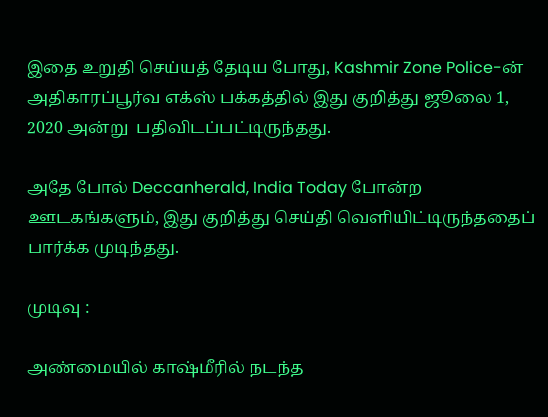இதை உறுதி செய்யத் தேடிய போது, Kashmir Zone Police-ன் அதிகாரப்பூர்வ எக்ஸ் பக்கத்தில் இது குறித்து ஜூலை 1, 2020 அன்று  பதிவிடப்பட்டிருந்தது.

அதே போல் Deccanherald, India Today போன்ற ஊடகங்களும், இது குறித்து செய்தி வெளியிட்டிருந்ததைப் பார்க்க முடிந்தது.

முடிவு :

அண்மையில் காஷ்மீரில் நடந்த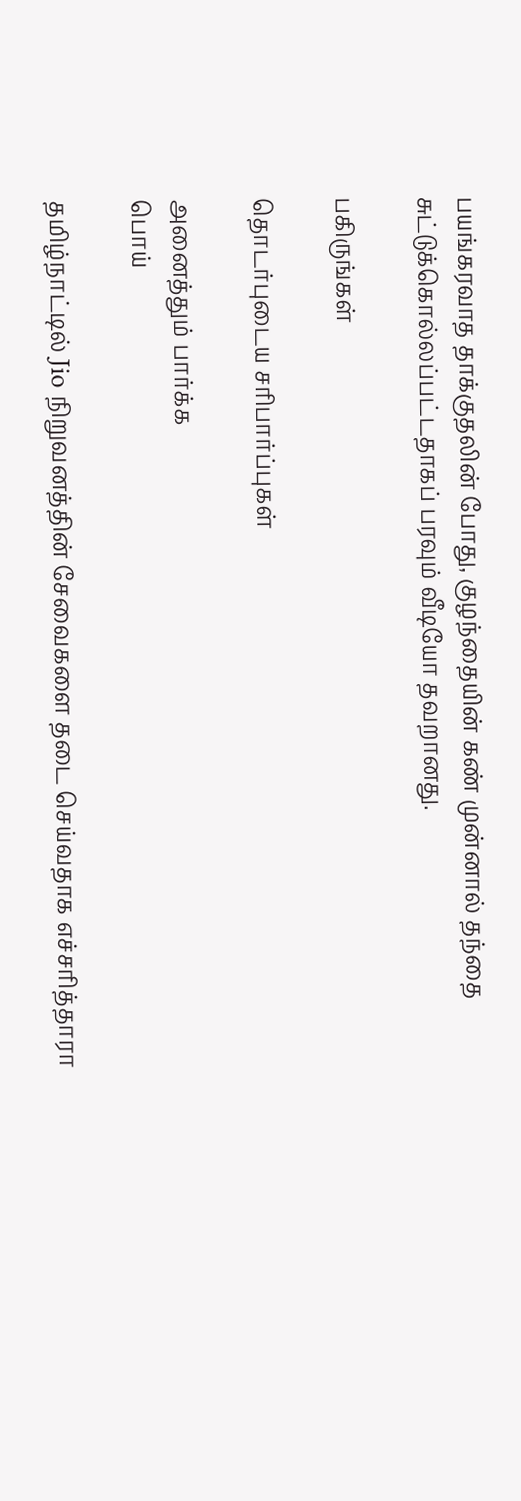பயங்கரவாத தாக்குதலின் போது, குழந்தையின் கண் முன்னால் தந்தை சுட்டுக்கொல்லப்பட்டதாகப் பரவும் வீடியோ தவறானது.

பகிருங்கள்

தொடர்புடைய சரிபார்ப்புகள்

அனைத்தும் பார்க்க
பொய்

தமிழ்நாட்டில் Jio நிறுவனத்தின் சேவைகளை தடை செய்வதாக எச்சரித்தாரா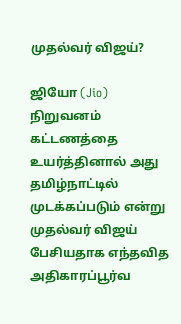முதல்வர் விஜய்?

ஜியோ (Jio) நிறுவனம் கட்டணத்தை உயர்த்தினால் அது தமிழ்நாட்டில் முடக்கப்படும் என்று முதல்வர் விஜய் பேசியதாக எந்தவித அதிகாரப்பூர்வ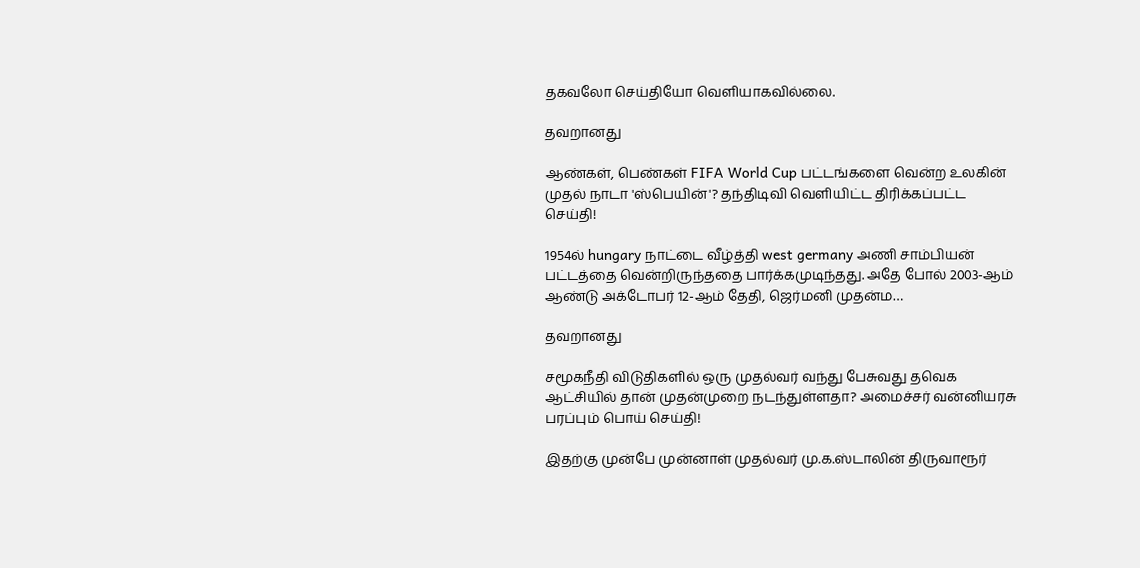தகவலோ செய்தியோ வெளியாகவில்லை.

தவறானது

ஆண்கள், பெண்கள் FIFA World Cup பட்டங்களை வென்ற உலகின் முதல் நாடா 'ஸ்பெயின்'? தந்திடிவி வெளியிட்ட திரிக்கப்பட்ட செய்தி!

1954ல் hungary நாட்டை வீழ்த்தி west germany அணி சாம்பியன் பட்டத்தை வென்றிருந்ததை பார்க்கமுடிந்தது. அதே போல் 2003-ஆம் ஆண்டு அக்டோபர் 12-ஆம் தேதி, ஜெர்மனி முதன்ம…

தவறானது

சமூகநீதி விடுதிகளில் ஒரு முதல்வர் வந்து பேசுவது தவெக ஆட்சியில் தான் முதன்முறை நடந்துள்ளதா? அமைச்சர் வன்னியரசு பரப்பும் பொய் செய்தி!

இதற்கு முன்பே முன்னாள் முதல்வர் மு.க.ஸ்டாலின் திருவாரூர்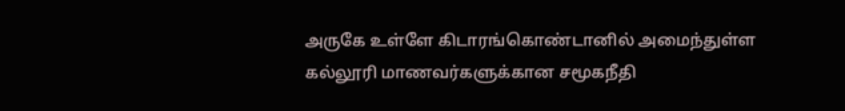அருகே உள்ளே கிடாரங்கொண்டானில் அமைந்துள்ள கல்லூரி மாணவர்களுக்கான சமூகநீதி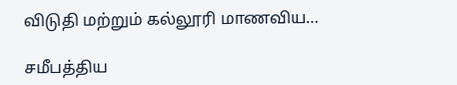விடுதி மற்றும் கல்லூரி மாணவிய…

சமீபத்திய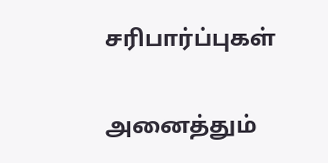சரிபார்ப்புகள்

அனைத்தும்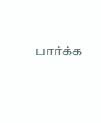பார்க்க